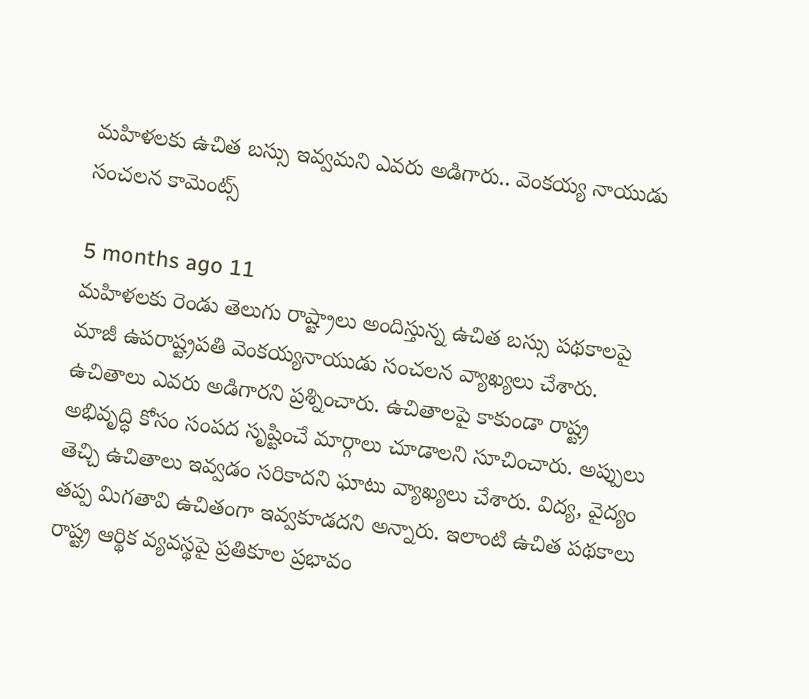మహిళలకు ఉచిత బస్సు ఇవ్వమని ఎవరు అడిగారు.. వెంకయ్య నాయుడు సంచలన కామెంట్స్

5 months ago 11
మహిళలకు రెండు తెలుగు రాష్ట్రాలు అందిస్తున్న ఉచిత బస్సు పథకాలపై మాజీ ఉపరాష్ట్రపతి వెంకయ్యనాయుడు సంచలన వ్యాఖ్యలు చేశారు. ఉచితాలు ఎవరు అడిగారని ప్రశ్నించారు. ఉచితాలపై కాకుండా రాష్ట్ర అభివృద్ధి కోసం సంపద సృష్టించే మార్గాలు చూడాలని సూచించారు. అప్పులు తెచ్చి ఉచితాలు ఇవ్వడం సరికాదని ఘాటు వ్యాఖ్యలు చేశారు. విద్య, వైద్యం తప్ప మిగతావి ఉచితంగా ఇవ్వకూడదని అన్నారు. ఇలాంటి ఉచిత పథకాలు రాష్ట్ర ఆర్థిక వ్యవస్థపై ప్రతికూల ప్రభావం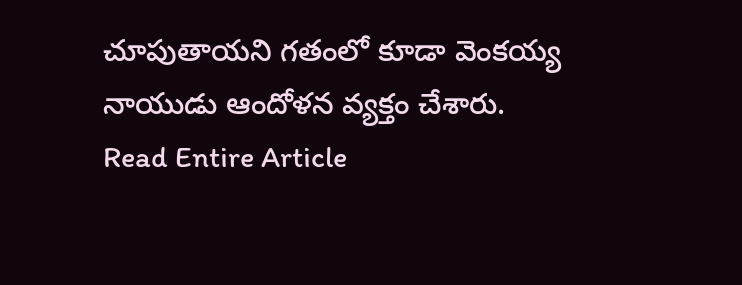చూపుతాయని గతంలో కూడా వెంకయ్య నాయుడు ఆందోళన వ్యక్తం చేశారు.
Read Entire Article